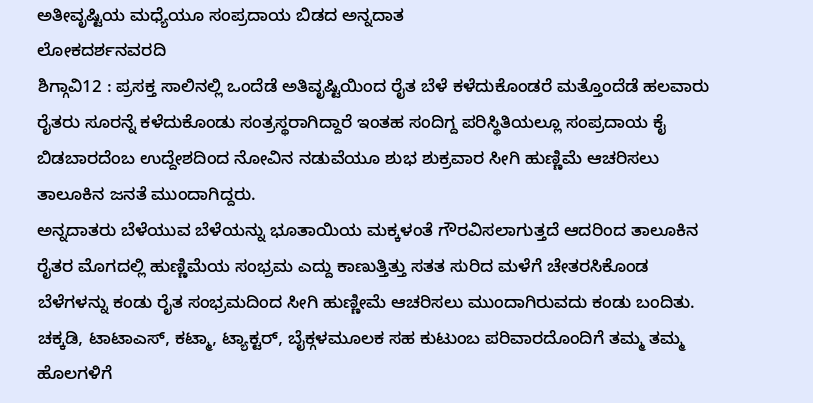ಅತೀವೃಷ್ಟಿಯ ಮಧ್ಯೆಯೂ ಸಂಪ್ರದಾಯ ಬಿಡದ ಅನ್ನದಾತ
ಲೋಕದರ್ಶನವರದಿ
ಶಿಗ್ಗಾವಿ12 : ಪ್ರಸಕ್ತ ಸಾಲಿನಲ್ಲಿ ಒಂದೆಡೆ ಅತಿವೃಷ್ಟಿಯಿಂದ ರೈತ ಬೆಳೆ ಕಳೆದುಕೊಂಡರೆ ಮತ್ತೊಂದೆಡೆ ಹಲವಾರು ರೈತರು ಸೂರನ್ನೆ ಕಳೆದುಕೊಂಡು ಸಂತ್ರಸ್ಥರಾಗಿದ್ದಾರೆ ಇಂತಹ ಸಂದಿಗ್ದ ಪರಿಸ್ಥಿತಿಯಲ್ಲೂ ಸಂಪ್ರದಾಯ ಕೈ ಬಿಡಬಾರದೆಂಬ ಉದ್ದೇಶದಿಂದ ನೋವಿನ ನಡುವೆಯೂ ಶುಭ ಶುಕ್ರವಾರ ಸೀಗಿ ಹುಣ್ಣಿಮೆ ಆಚರಿಸಲು ತಾಲೂಕಿನ ಜನತೆ ಮುಂದಾಗಿದ್ದರು.
ಅನ್ನದಾತರು ಬೆಳೆಯುವ ಬೆಳೆಯನ್ನು ಭೂತಾಯಿಯ ಮಕ್ಕಳಂತೆ ಗೌರವಿಸಲಾಗುತ್ತದೆ ಆದರಿಂದ ತಾಲೂಕಿನ ರೈತರ ಮೊಗದಲ್ಲಿ ಹುಣ್ಣಿಮೆಯ ಸಂಭ್ರಮ ಎದ್ದು ಕಾಣುತ್ತಿತ್ತು ಸತತ ಸುರಿದ ಮಳೆಗೆ ಚೇತರಸಿಕೊಂಡ ಬೆಳೆಗಳನ್ನು ಕಂಡು ರೈತ ಸಂಭ್ರಮದಿಂದ ಸೀಗಿ ಹುಣ್ಣೀಮೆ ಆಚರಿಸಲು ಮುಂದಾಗಿರುವದು ಕಂಡು ಬಂದಿತು.
ಚಕ್ಕಡಿ, ಟಾಟಾಎಸ್, ಕಟ್ಮಾ, ಟ್ಯಾಕ್ಟರ್, ಬೈಕ್ಗಳಮೂಲಕ ಸಹ ಕುಟುಂಬ ಪರಿವಾರದೊಂದಿಗೆ ತಮ್ಮ ತಮ್ಮ ಹೊಲಗಳಿಗೆ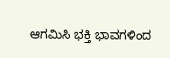ಆಗಮಿಸಿ ಭಕ್ತಿ ಭಾವಗಳಿಂದ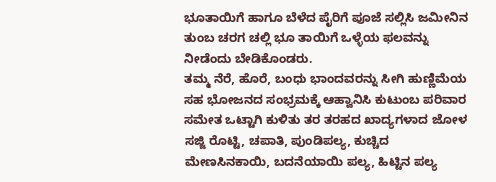ಭೂತಾಯಿಗೆ ಹಾಗೂ ಬೆಳೆದ ಪೈರಿಗೆ ಪೂಜೆ ಸಲ್ಲಿಸಿ ಜಮೀನಿನ ತುಂಬ ಚರಗ ಚಲ್ಲಿ ಭೂ ತಾಯಿಗೆ ಒಳ್ಳೆಯ ಫಲವನ್ನು ನೀಡೆಂದು ಬೇಡಿಕೊಂಡರು.
ತಮ್ಮ ನೆರೆ, ಹೊರೆ, ಬಂಧು ಭಾಂದವರನ್ನು ಸೀಗಿ ಹುಣ್ಣಿಮೆಯ ಸಹ ಭೋಜನದ ಸಂಭ್ರಮಕ್ಕೆ ಆಹ್ವಾನಿಸಿ ಕುಟುಂಬ ಪರಿವಾರ ಸಮೇತ ಒಟ್ಟಾಗಿ ಕುಳಿತು ತರ ತರಹದ ಖಾದ್ಯಗಳಾದ ಜೋಳ ಸಜ್ಜಿ ರೊಟ್ಟಿ, ಚಪಾತಿ, ಪುಂಡಿಪಲ್ಯ, ಕುಚ್ಚಿದ ಮೇಣಸಿನಕಾಯಿ, ಬದನೆಯಾಯಿ ಪಲ್ಯ, ಹಿಟ್ಟಿನ ಪಲ್ಯ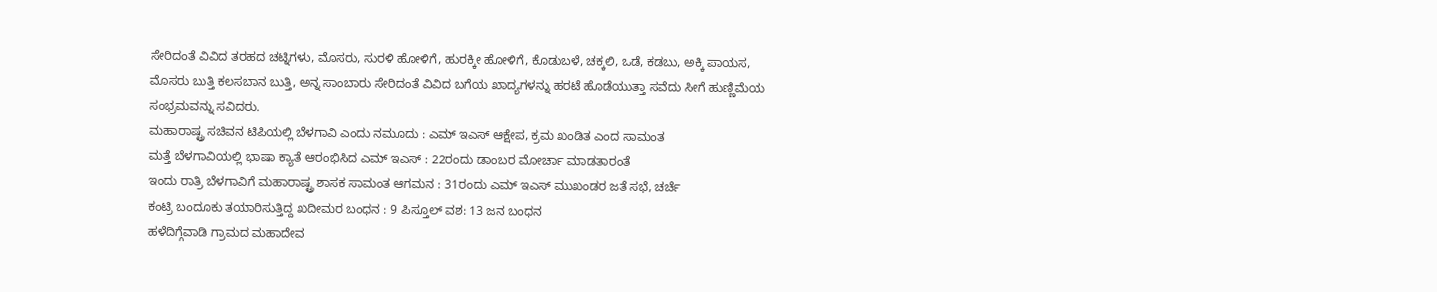ಸೇರಿದಂತೆ ವಿವಿದ ತರಹದ ಚಟ್ನಿಗಳು, ಮೊಸರು, ಸುರಳಿ ಹೋಳಿಗೆ, ಹುರಕ್ಕೀ ಹೋಳಿಗೆ, ಕೊಡುಬಳೆ, ಚಕ್ಕಲಿ, ಒಡೆ, ಕಡಬು, ಅಕ್ಕಿ ಪಾಯಸ, ಮೊಸರು ಬುತ್ತಿ ಕಲಸಬಾನ ಬುತ್ತಿ, ಅನ್ನ ಸಾಂಬಾರು ಸೇರಿದಂತೆ ವಿವಿದ ಬಗೆಯ ಖಾದ್ಯಗಳನ್ನು ಹರಟೆ ಹೊಡೆಯುತ್ತಾ ಸವೆದು ಸೀಗೆ ಹುಣ್ಣಿಮೆಯ ಸಂಭ್ರಮವನ್ನು ಸವಿದರು.
ಮಹಾರಾಷ್ಟ್ರ ಸಚಿವನ ಟಿಪಿಯಲ್ಲಿ ಬೆಳಗಾವಿ ಎಂದು ನಮೂದು : ಎಮ್ ಇಎಸ್ ಆಕ್ಷೇಪ, ಕ್ರಮ ಖಂಡಿತ ಎಂದ ಸಾಮಂತ
ಮತ್ತೆ ಬೆಳಗಾವಿಯಲ್ಲಿ ಭಾಷಾ ಕ್ಯಾತೆ ಆರಂಭಿಸಿದ ಎಮ್ ಇಎಸ್ : 22ರಂದು ಡಾಂಬರ ಮೋರ್ಚಾ ಮಾಡತಾರಂತೆ
ಇಂದು ರಾತ್ರಿ ಬೆಳಗಾವಿಗೆ ಮಹಾರಾಷ್ಟ್ರ ಶಾಸಕ ಸಾಮಂತ ಆಗಮನ : 31ರಂದು ಎಮ್ ಇಎಸ್ ಮುಖಂಡರ ಜತೆ ಸಭೆ, ಚರ್ಚೆ
ಕಂಟ್ರಿ ಬಂದೂಕು ತಯಾರಿಸುತ್ತಿದ್ದ ಖದೀಮರ ಬಂಧನ : 9 ಪಿಸ್ತೂಲ್ ವಶ: 13 ಜನ ಬಂಧನ
ಹಳೆದಿಗ್ಗೆವಾಡಿ ಗ್ರಾಮದ ಮಹಾದೇವ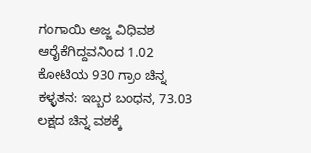ಗಂಗಾಯಿ ಅಜ್ಜ ವಿಧಿವಶ
ಆರೈಕೆಗಿದ್ದವನಿಂದ 1.02 ಕೋಟಿಯ 930 ಗ್ರಾಂ ಚಿನ್ನ ಕಳ್ಳತನ: ಇಬ್ಬರ ಬಂಧನ, 73.03 ಲಕ್ಷದ ಚಿನ್ನ ವಶಕ್ಕೆ